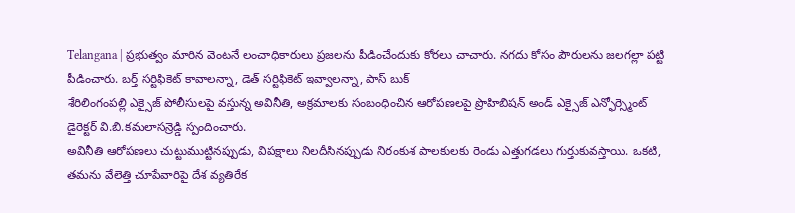Telangana | ప్రభుత్వం మారిన వెంటనే లంచాధికారులు ప్రజలను పీడించేందుకు కోరలు చాచారు. నగదు కోసం పౌరులను జలగల్లా పట్టి పీడించారు. బర్త్ సర్టిఫికెట్ కావాలన్నా, డెత్ సర్టిఫికెట్ ఇవ్వాలన్నా, పాస్ బుక్
శేరిలింగంపల్లి ఎక్సైజ్ పోలీసులపై వస్తున్న అవినీతి, అక్రమాలకు సంబంధించిన ఆరోపణలపై ప్రొహిబిషన్ అండ్ ఎక్సైజ్ ఎన్ఫోర్స్మెంట్ డైరెక్టర్ వి.బి.కమలాసన్రెడ్డి స్పందించారు.
అవినీతి ఆరోపణలు చుట్టుముట్టినప్పుడు, విపక్షాలు నిలదీసినప్పుడు నిరంకుశ పాలకులకు రెండు ఎత్తుగడలు గుర్తుకువస్తాయి. ఒకటి, తమను వేలెత్తి చూపేవారిపై దేశ వ్యతిరేక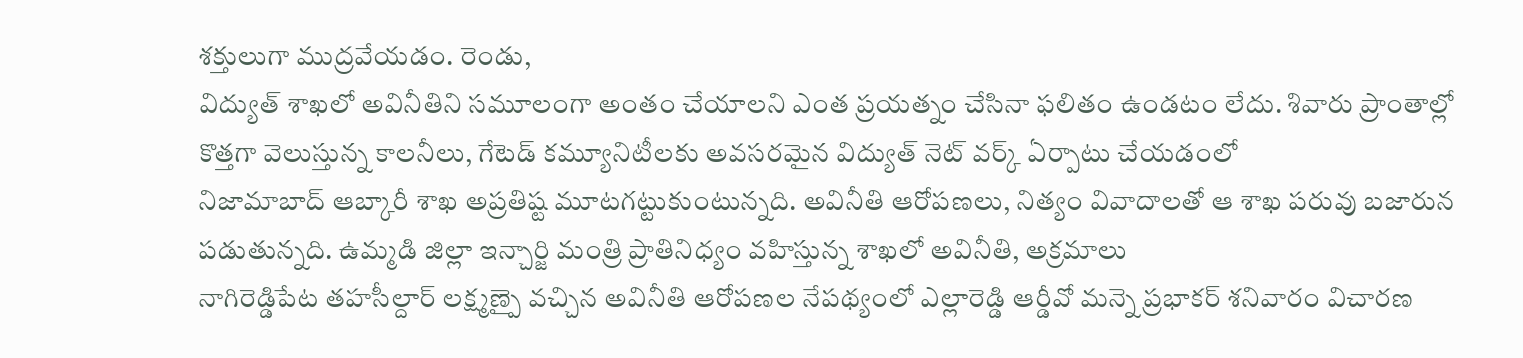శక్తులుగా ముద్రవేయడం. రెండు,
విద్యుత్ శాఖలో అవినీతిని సమూలంగా అంతం చేయాలని ఎంత ప్రయత్నం చేసినా ఫలితం ఉండటం లేదు. శివారు ప్రాంతాల్లో కొత్తగా వెలుస్తున్న కాలనీలు, గేటెడ్ కమ్యూనిటీలకు అవసరమైన విద్యుత్ నెట్ వర్క్ ఏర్పాటు చేయడంలో
నిజామాబాద్ ఆబ్కారీ శాఖ అప్రతిష్ట మూటగట్టుకుంటున్నది. అవినీతి ఆరోపణలు, నిత్యం వివాదాలతో ఆ శాఖ పరువు బజారున పడుతున్నది. ఉమ్మడి జిల్లా ఇన్చార్జి మంత్రి ప్రాతినిధ్యం వహిస్తున్న శాఖలో అవినీతి, అక్రమాలు
నాగిరెడ్డిపేట తహసీల్దార్ లక్ష్మణ్పై వచ్చిన అవినీతి ఆరోపణల నేపథ్యంలో ఎల్లారెడ్డి ఆర్డీవో మన్నె ప్రభాకర్ శనివారం విచారణ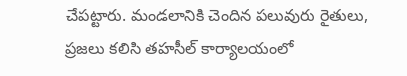చేపట్టారు. మండలానికి చెందిన పలువురు రైతులు, ప్రజలు కలిసి తహసీల్ కార్యాలయంలో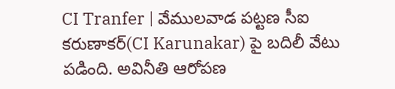CI Tranfer | వేములవాడ పట్టణ సీఐ కరుణాకర్(CI Karunakar) పై బదిలీ వేటు పడింది. అవినీతి ఆరోపణ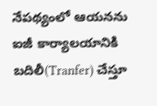నేపథ్యంలో ఆయనను ఐజీ కార్యాలయానికి బదిలీ(Tranfer) చేస్తూ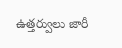ఉత్తర్వులు జారీ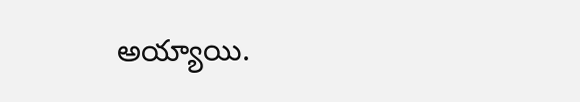అయ్యాయి.